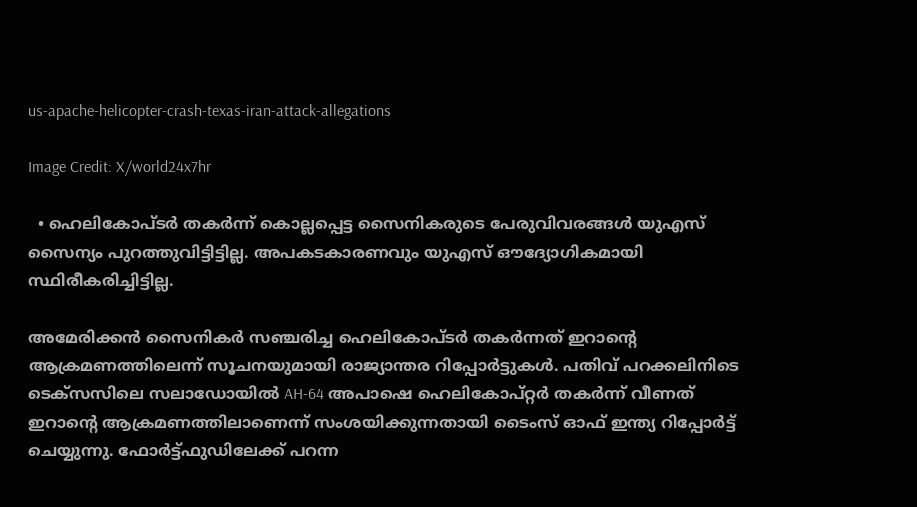us-apache-helicopter-crash-texas-iran-attack-allegations

Image Credit: X/world24x7hr

  • ഹെലികോപ്ടര്‍ തകര്‍ന്ന് കൊല്ലപ്പെട്ട സൈനികരുടെ പേരുവിവരങ്ങള്‍ യുഎസ് സൈന്യം പുറത്തുവിട്ടിട്ടില്ല. അപകടകാരണവും യുഎസ് ഔദ്യോഗികമായി സ്ഥിരീകരിച്ചിട്ടില്ല.

അമേരിക്കന്‍ സൈനികര്‍ സഞ്ചരിച്ച ഹെലികോപ്ടര്‍ തകര്‍ന്നത് ഇറാന്‍റെ ആക്രമണത്തിലെന്ന് സൂചനയുമായി രാജ്യാന്തര റിപ്പോര്‍ട്ടുകള്‍. പതിവ് പറക്കലിനിടെ ടെക്സസിലെ സലാഡോയില്‍ AH-64 അപാഷെ ഹെലികോപ്റ്റര്‍ തകര്‍ന്ന് വീണത് ഇറാന്‍റെ ആക്രമണത്തിലാണെന്ന് സംശയിക്കുന്നതായി ടൈംസ് ഓഫ് ഇന്ത്യ റിപ്പോര്‍ട്ട് ചെയ്യുന്നു. ഫോര്‍ട്ട്ഫുഡിലേക്ക് പറന്ന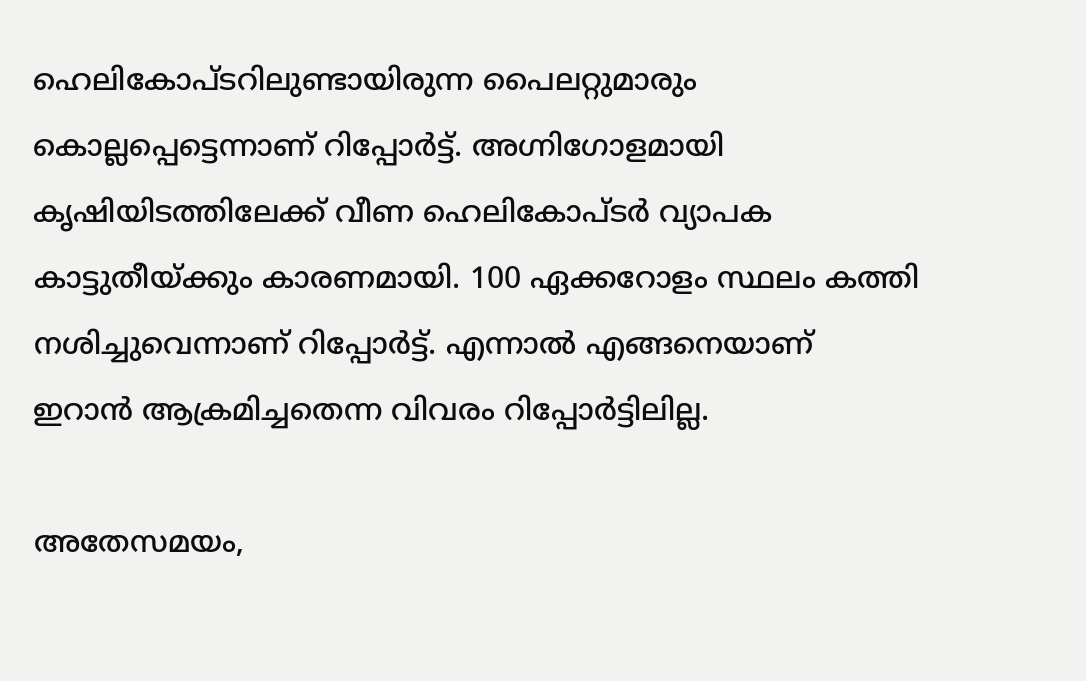ഹെലികോപ്ടറിലുണ്ടായിരുന്ന പൈലറ്റുമാരും കൊല്ലപ്പെട്ടെന്നാണ് റിപ്പോര്‍ട്ട്. അഗ്നിഗോളമായി കൃഷിയിടത്തിലേക്ക് വീണ ഹെലികോപ്ടര്‍ വ്യാപക കാട്ടുതീയ്ക്കും കാരണമായി. 100 ഏക്കറോളം സ്ഥലം കത്തി നശിച്ചുവെന്നാണ് റിപ്പോര്‍ട്ട്. എന്നാല്‍ എങ്ങനെയാണ് ഇറാന്‍ ആക്രമിച്ചതെന്ന വിവരം റിപ്പോര്‍ട്ടിലില്ല.

അതേസമയം,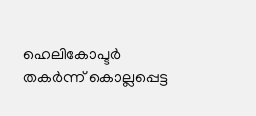ഹെലികോപ്ടര്‍ തകര്‍ന്ന് കൊല്ലപ്പെട്ട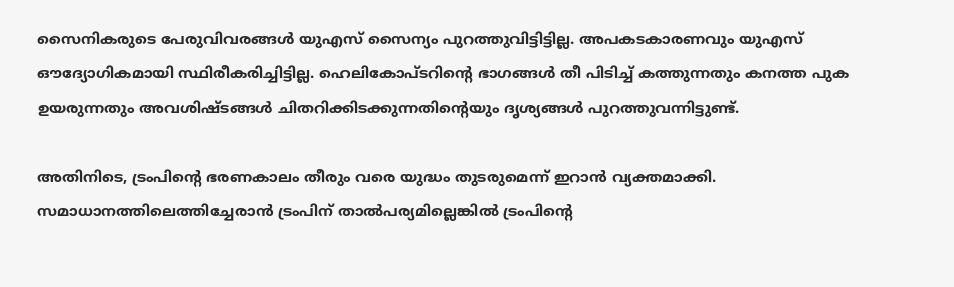സൈനികരുടെ പേരുവിവരങ്ങള്‍ യുഎസ് സൈന്യം പുറത്തുവിട്ടിട്ടില്ല. അപകടകാരണവും യുഎസ് ഔദ്യോഗികമായി സ്ഥിരീകരിച്ചിട്ടില്ല. ഹെലികോപ്ടറിന്‍റെ ഭാഗങ്ങള്‍ തീ പിടിച്ച് കത്തുന്നതും കനത്ത പുക ഉയരുന്നതും അവശിഷ്ടങ്ങള്‍ ചിതറിക്കിടക്കുന്നതിന്‍റെയും ദൃശ്യങ്ങള്‍ പുറത്തുവന്നിട്ടുണ്ട്.

അതിനിടെ, ട്രംപിന്‍റെ ഭരണകാലം തീരും വരെ യുദ്ധം തുടരുമെന്ന് ഇറാന്‍ വ്യക്തമാക്കി. സമാധാനത്തിലെത്തിച്ചേരാന്‍ ട്രംപിന് താല്‍പര്യമില്ലെങ്കില്‍ ട്രംപിന്‍റെ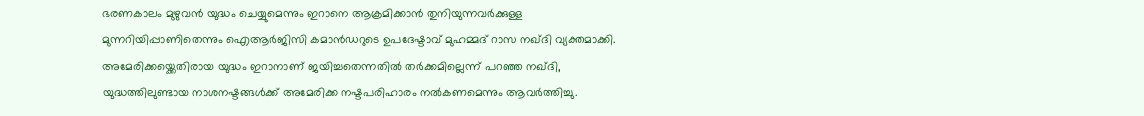ഭരണകാലം മുഴുവന്‍ യുദ്ധം ചെയ്യുമെന്നും ഇറാനെ ആക്രമിക്കാന്‍ തുനിയുന്നവര്‍ക്കുള്ള മുന്നറിയിപ്പാണിതെന്നും ഐആര്‍ജിസി കമാന്‍ഡറുടെ ഉപദേഷ്ടാവ് മുഹമ്മദ് റാസ നഖ്ദി വ്യക്തമാക്കി. അമേരിക്കയ്ക്കെതിരായ യുദ്ധം ഇറാനാണ് ജയിച്ചതെന്നതില്‍ തര്‍ക്കമില്ലെന്ന് പറഞ്ഞ നഖ്ദി, യുദ്ധത്തിലുണ്ടായ നാശനഷ്ടങ്ങള്‍ക്ക് അമേരിക്ക നഷ്ടപരിഹാരം നല്‍കണമെന്നും ആവര്‍ത്തിച്ചു.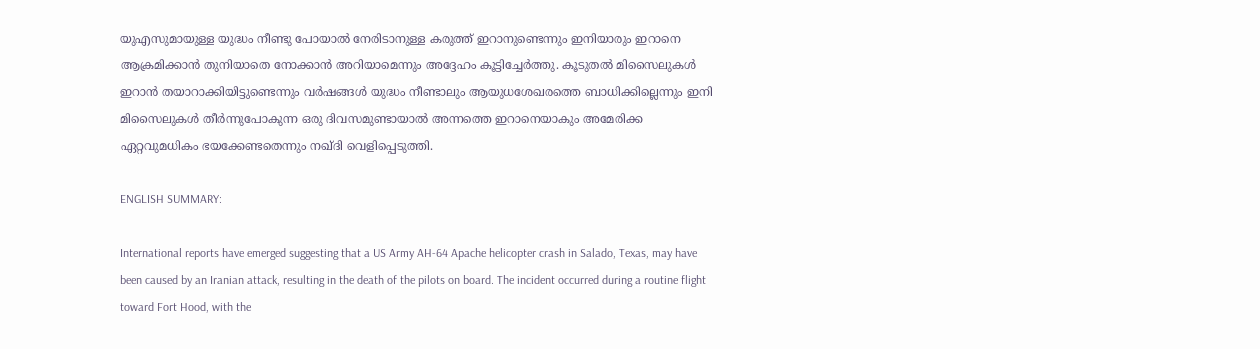യുഎസുമായുള്ള യുദ്ധം നീണ്ടു പോയാല്‍ നേരിടാനുള്ള കരുത്ത് ഇറാനുണ്ടെന്നും ഇനിയാരും ഇറാനെ ആക്രമിക്കാന്‍ തുനിയാതെ നോക്കാന്‍ അറിയാമെന്നും അദ്ദേഹം കൂട്ടിച്ചേര്‍ത്തു. കൂടുതല്‍ മിസൈലുകള്‍ ഇറാന്‍ തയാറാക്കിയിട്ടുണ്ടെന്നും വര്‍ഷങ്ങള്‍ യുദ്ധം നീണ്ടാലും ആയുധശേഖരത്തെ ബാധിക്കില്ലെന്നും ഇനി മിസൈലുകള്‍ തീര്‍ന്നുപോകുന്ന ഒരു ദിവസമുണ്ടായാല്‍ അന്നത്തെ ഇറാനെയാകും അമേരിക്ക ഏറ്റവുമധികം ഭയക്കേണ്ടതെന്നും നഖ്ദി വെളിപ്പെടുത്തി.

ENGLISH SUMMARY:

International reports have emerged suggesting that a US Army AH-64 Apache helicopter crash in Salado, Texas, may have been caused by an Iranian attack, resulting in the death of the pilots on board. The incident occurred during a routine flight toward Fort Hood, with the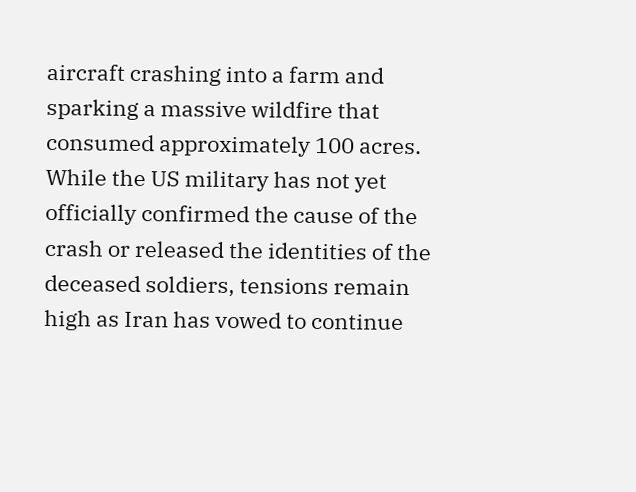aircraft crashing into a farm and sparking a massive wildfire that consumed approximately 100 acres. While the US military has not yet officially confirmed the cause of the crash or released the identities of the deceased soldiers, tensions remain high as Iran has vowed to continue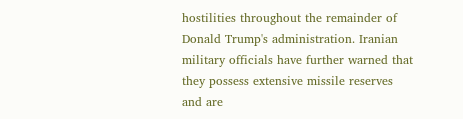hostilities throughout the remainder of Donald Trump's administration. Iranian military officials have further warned that they possess extensive missile reserves and are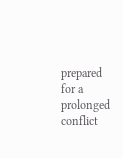prepared for a prolonged conflict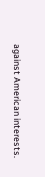against American interests.